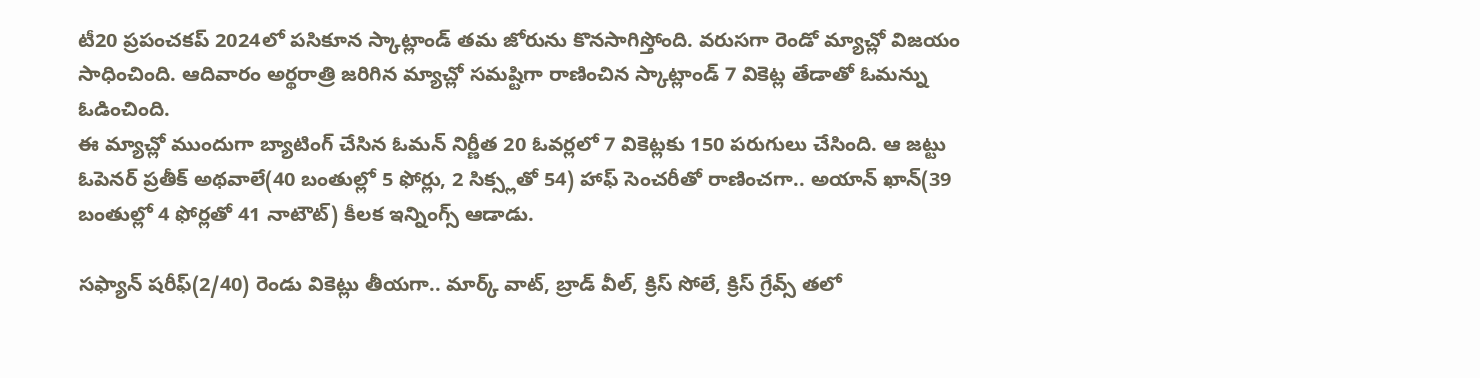టీ20 ప్రపంచకప్ 2024లో పసికూన స్కాట్లాండ్ తమ జోరును కొనసాగిస్తోంది. వరుసగా రెండో మ్యాచ్లో విజయం సాధించింది. ఆదివారం అర్థరాత్రి జరిగిన మ్యాచ్లో సమష్టిగా రాణించిన స్కాట్లాండ్ 7 వికెట్ల తేడాతో ఓమన్ను ఓడించింది.
ఈ మ్యాచ్లో ముందుగా బ్యాటింగ్ చేసిన ఓమన్ నిర్ణీత 20 ఓవర్లలో 7 వికెట్లకు 150 పరుగులు చేసింది. ఆ జట్టు ఓపెనర్ ప్రతీక్ అథవాలే(40 బంతుల్లో 5 ఫోర్లు, 2 సిక్స్లతో 54) హాఫ్ సెంచరీతో రాణించగా.. అయాన్ ఖాన్(39 బంతుల్లో 4 ఫోర్లతో 41 నాటౌట్) కీలక ఇన్నింగ్స్ ఆడాడు.

సఫ్యాన్ షరీఫ్(2/40) రెండు వికెట్లు తీయగా.. మార్క్ వాట్, బ్రాడ్ వీల్, క్రిస్ సోలే, క్రిస్ గ్రేవ్స్ తలో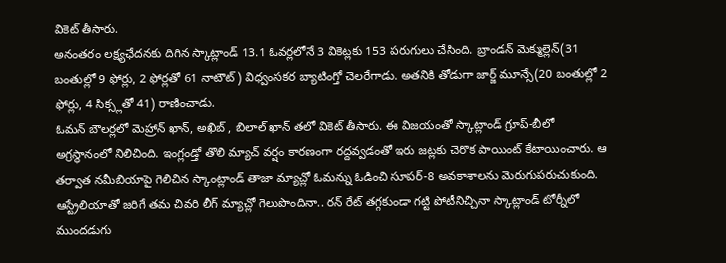వికెట్ తీసారు.
అనంతరం లక్ష్యఛేదనకు దిగిన స్కాట్లాండ్ 13.1 ఓవర్లలోనే 3 వికెట్లకు 153 పరుగులు చేసింది. బ్రాండన్ మెక్ముల్లెన్(31 బంతుల్లో 9 ఫోర్లు, 2 ఫోర్లతో 61 నాటౌట్) విధ్వంసకర బ్యాటింగ్తో చెలరేగాడు. అతనికి తోడుగా జార్జ్ మూన్సే(20 బంతుల్లో 2 ఫోర్లు, 4 సిక్స్లతో 41) రాణించాడు.
ఓమన్ బౌలర్లలో మెహ్రాన్ ఖాన్, అఖిబ్ , బిలాల్ ఖాన్ తలో వికెట్ తీసారు. ఈ విజయంతో స్కాట్లాండ్ గ్రూప్-బీలో అగ్రస్థానంలో నిలిచింది. ఇంగ్లండ్తో తొలి మ్యాచ్ వర్షం కారణంగా రద్దవ్వడంతో ఇరు జట్లకు చెరొక పాయింట్ కేటాయించారు. ఆ తర్వాత నమీబియాపై గెలిచిన స్కాంట్లాండ్ తాజా మ్యాచ్లో ఓమన్ను ఓడించి సూపర్-8 అవకాశాలను మెరుగుపరుచుకుంది.
ఆస్ట్రేలియాతో జరిగే తమ చివరి లీగ్ మ్యాచ్లో గెలుపొందినా.. రన్ రేట్ తగ్గకుండా గట్టి పోటీనిచ్చినా స్కాట్లాండ్ టోర్నీలో ముందడుగు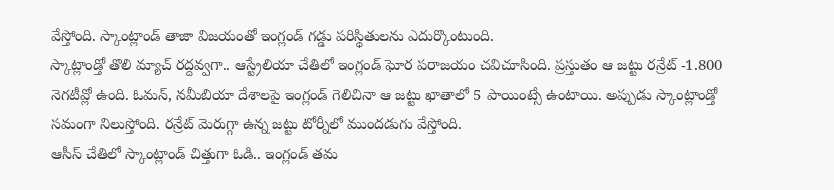వేస్తోంది. స్కాంట్లాండ్ తాజా విజయంతో ఇంగ్లండ్ గడ్డు పరిస్థితులను ఎదుర్కొంటుంది.
స్కాట్లాండ్తో తొలి మ్యాచ్ రద్దవ్వగా.. ఆస్ట్రేలియా చేతిలో ఇంగ్లండ్ ఘోర పరాజయం చవిచూసింది. ప్రస్తుతం ఆ జట్టు రన్రేట్ -1.800 నెగటీవ్లో ఉంది. ఓమన్, నమీబియా దేశాలపై ఇంగ్లండ్ గెలిచినా ఆ జట్టు ఖాతాలో 5 పాయింట్సే ఉంటాయి. అప్పుడు స్కాంట్లాండ్తో సమంగా నిలుస్తోంది. రన్రేట్ మెరుగ్గా ఉన్న జట్టు టోర్నీలో ముందడుగు వేస్తోంది.
ఆసీస్ చేతిలో స్కాంట్లాండ్ చిత్తుగా ఓడి.. ఇంగ్లండ్ తమ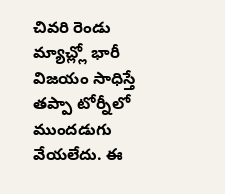చివరి రెండు మ్యాచ్ల్లో భారీ విజయం సాధిస్తే తప్పా టోర్నీలో ముందడుగు వేయలేదు. ఈ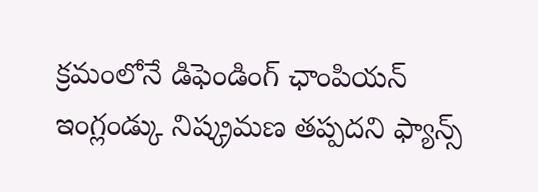క్రమంలోనే డిఫెండింగ్ ఛాంపియన్ ఇంగ్లండ్కు నిష్క్రమణ తప్పదని ఫ్యాన్స్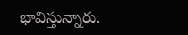భావిస్తున్నారు.